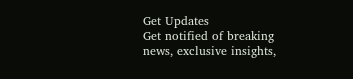Get Updates
Get notified of breaking news, exclusive insights,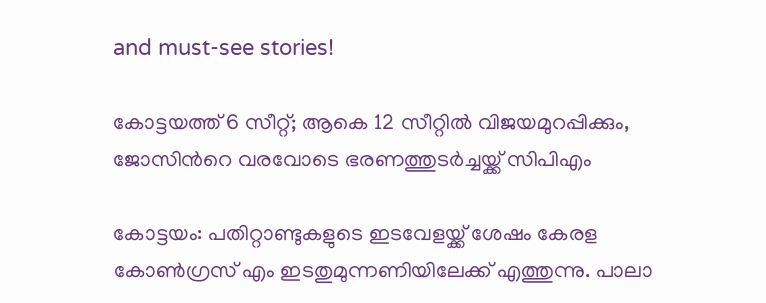and must-see stories!

കോട്ടയത്ത് 6 സീറ്റ്; ആകെ 12 സീറ്റില്‍ വിജയമുറപ്പിക്കും, ജോസിന്‍റെ വരവോടെ ഭരണത്തുടര്‍ച്ചയ്ക്ക് സിപിഎം

കോട്ടയം: പതിറ്റാണ്ടുകളുടെ ഇടവേളയ്ക്ക് ശേഷം കേരള കോണ്‍ഗ്രസ് എം ഇടതുമുന്നണിയിലേക്ക് എത്തുന്നു. പാലാ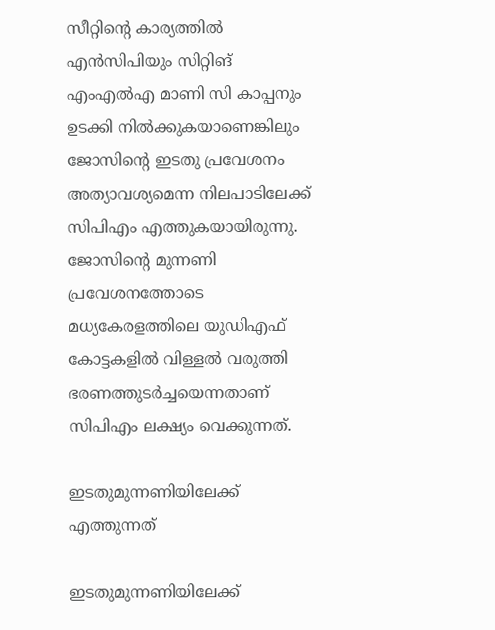സീറ്റിന്‍റെ കാര്യത്തില്‍ എന്‍സിപിയും സിറ്റിങ് എംഎല്‍എ മാണി സി കാപ്പനും ഉടക്കി നില്‍ക്കുകയാണെങ്കിലും ജോസിന്‍റെ ഇടതു പ്രവേശനം അത്യാവശ്യമെന്ന നിലപാടിലേക്ക് സിപിഎം എത്തുകയായിരുന്നു. ജോസിന്‍റെ മുന്നണി പ്രവേശനത്തോടെ മധ്യകേരളത്തിലെ യുഡ‍ിഎഫ് കോട്ടകളില്‍ വിള്ളല്‍ വരുത്തി ഭരണത്തുടര്‍ച്ചയെന്നതാണ് സിപിഎം ലക്ഷ്യം വെക്കുന്നത്.

ഇടതുമുന്നണിയിലേക്ക് എത്തുന്നത്

ഇടതുമുന്നണിയിലേക്ക്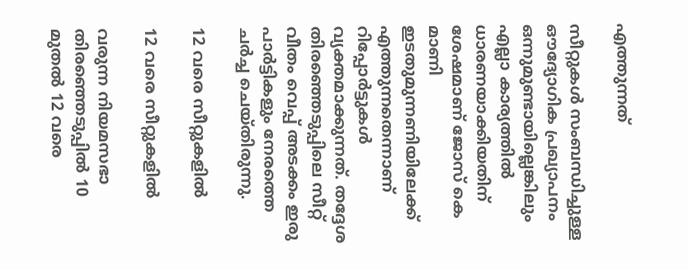എത്തുന്നത്

സീറ്റുകള്‍ സംബന്ധിച്ചുള്ള ഔദ്യോഗിക പ്രഖ്യാപനം ഒന്നുമുണ്ടായില്ലെങ്കിലും എല്ലാ കാര്യത്തില്‍ ധാരണയാക്കിയതിന് ശേഷമാണ് ജോസ് കെ മാണി ഇടതുമുന്നണിയിലേക്ക് എത്തുന്നതെന്നാണ് റിപ്പോര്‍ട്ടുകള്‍ വ്യക്തമാക്കുന്നത്. തദ്ദേശ തിരഞ്ഞെടുപ്പിലെ സീറ്റ് വീതം വെപ്പ് അടക്കം ഇരു പാര്‍ട്ടികളും നേരത്തെ ചര്‍ച്ച ചെയ്തിരുന്നു.

12 വരെ സീറ്റുകളില്‍

12 വരെ സീറ്റുകളില്‍

വരുന്ന നിയമസഭാ തിരഞ്ഞെടുപ്പില്‍ 10 മുതല്‍ 12 വരെ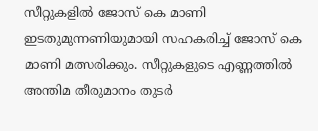സീറ്റുകളില്‍ ജോസ് കെ മാണി ഇടതുമുന്നണിയുമായി സഹകരിച്ച് ജോസ് കെ മാണി മത്സരിക്കും. സീറ്റുകളുടെ എണ്ണത്തില്‍ അന്തിമ തീരുമാനം തുടര്‍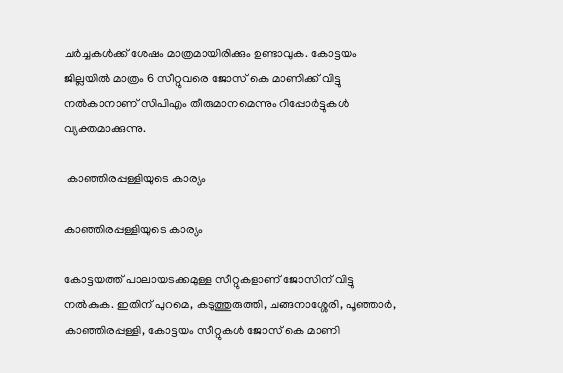ചര്‍ച്ചകള്‍ക്ക് ശേഷം മാത്രമായിരിക്കും ഉണ്ടാവുക. കോട്ടയം ജില്ലയില്‍ മാത്രം 6 സീറ്റുവരെ ജോസ് കെ മാണിക്ക് വിട്ടു നല്‍കാനാണ് സിപിഎം തീരുമാനമെന്നും റിപ്പോര്‍ട്ടുകള്‍ വ്യക്തമാക്കുന്നു.

 കാഞ്ഞിരപ്പള്ളിയുടെ കാര്യം

കാഞ്ഞിരപ്പള്ളിയുടെ കാര്യം

കോട്ടയത്ത് പാലായടക്കമുള്ള സീറ്റുകളാണ് ജോസിന് വിട്ടു നല്‍കുക. ഇതിന് പുറമെ, കടുത്തുരുത്തി, ചങ്ങനാശ്ശേരി, പൂഞ്ഞാര്‍, കാഞ്ഞിരപ്പള്ളി, കോട്ടയം സീറ്റുകള്‍ ജോസ് കെ മാണി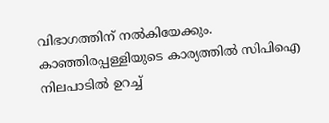വിഭാഗത്തിന് നല്‍കിയേക്കും. കാഞ്ഞിരപ്പള്ളിയുടെ കാര്യത്തില്‍ സിപിഐ നിലപാടില്‍ ഉറച്ച്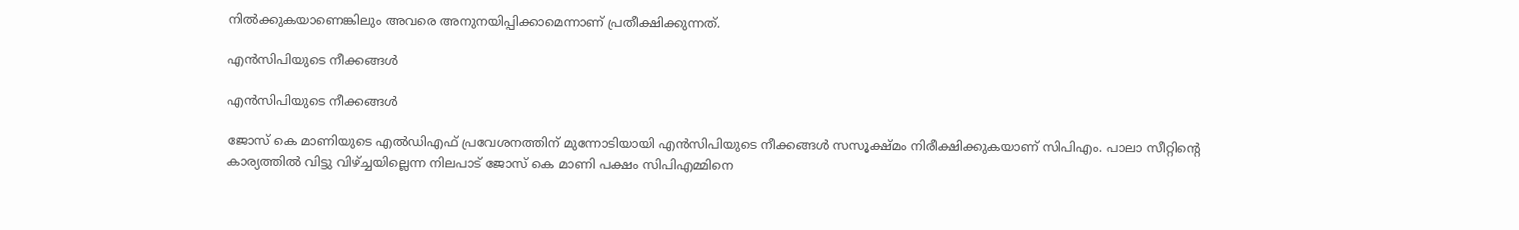നില്‍ക്കുകയാണെങ്കിലും അവരെ അനുനയിപ്പിക്കാമെന്നാണ് പ്രതീക്ഷിക്കുന്നത്.

എന്‍സിപിയുടെ നീക്കങ്ങള്‍

എന്‍സിപിയുടെ നീക്കങ്ങള്‍

ജോസ് കെ മാണിയുടെ എല്‍ഡിഎഫ് പ്രവേശനത്തിന് മുന്നോടിയായി എന്‍സിപിയുടെ നീക്കങ്ങള്‍ സസൂക്ഷ്മം നിരീക്ഷിക്കുകയാണ് സിപിഎം. പാലാ സീറ്റിന്‍റെ കാര്യത്തില്‍ വിട്ടു വിഴ്ച്ചയില്ലെന്ന നിലപാട് ജോസ് കെ മാണി പക്ഷം സിപിഎമ്മിനെ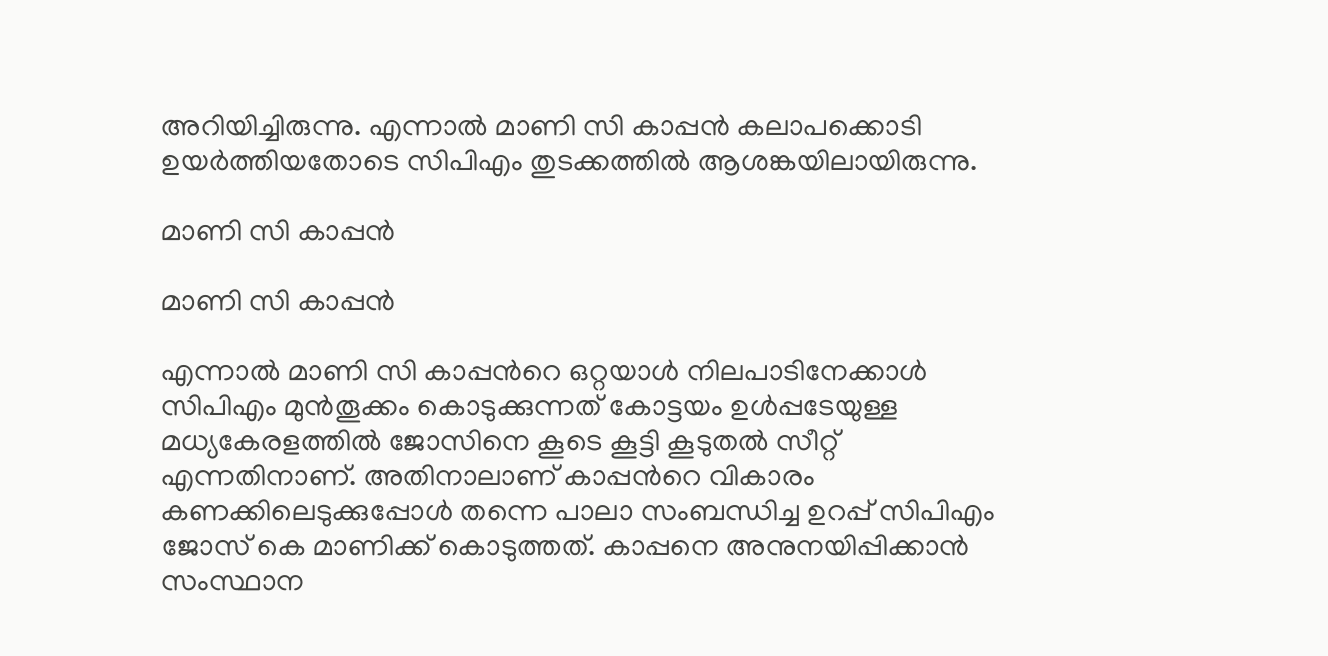അറിയിച്ചിരുന്നു. എന്നാല്‍ മാണി സി കാപ്പന്‍ കലാപക്കൊടി ഉയര്‍ത്തിയതോടെ സിപിഎം തുടക്കത്തില്‍ ആശങ്കയിലായിരുന്നു.

മാണി സി കാപ്പന്‍

മാണി സി കാപ്പന്‍

എന്നാല്‍ മാണി സി കാപ്പന്‍റെ ഒറ്റയാള്‍ നിലപാടിനേക്കാള്‍ സിപിഎം മുന്‍തൂക്കം കൊടുക്കുന്നത് കോട്ടയം ഉള്‍പ്പടേയുള്ള മധ്യകേരളത്തില്‍ ജോസിനെ കൂടെ കൂട്ടി കൂടുതല്‍ സീറ്റ് എന്നതിനാണ്. അതിനാലാണ് കാപ്പന്‍റെ വികാരം കണക്കിലെടുക്കുപ്പോള്‍ തന്നെ പാലാ സംബന്ധിച്ച ഉറപ്പ് സിപിഎം ജോസ് കെ മാണിക്ക് കൊടുത്തത്. കാപ്പനെ അനുനയിപ്പിക്കാന്‍ സംസ്ഥാന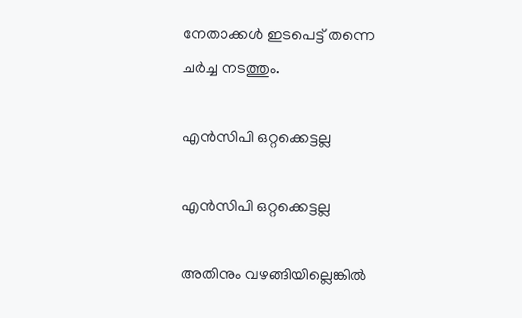നേതാക്കള്‍ ഇടപെട്ട് തന്നെ ചര്‍ച്ച നടത്തും.

എന്‍സിപി ഒറ്റക്കെട്ടല്ല

എന്‍സിപി ഒറ്റക്കെട്ടല്ല

അതിനും വഴങ്ങിയില്ലെങ്കില്‍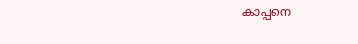കാപ്പനെ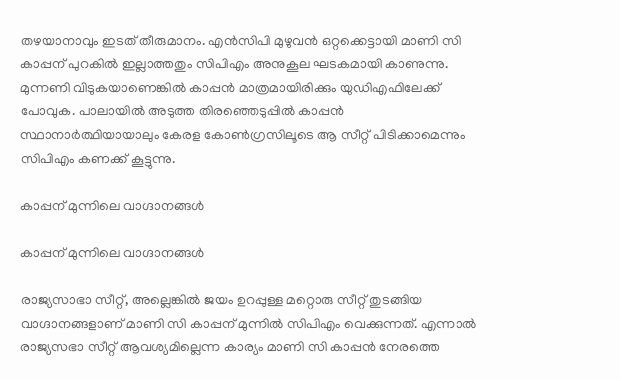തഴയാനാവും ഇടത് തീരുമാനം. എന്‍സിപി മുഴുവന്‍ ഒറ്റക്കെട്ടായി മാണി സി കാപ്പന് പുറകില്‍ ഇല്ലാത്തതും സിപിഎം അനുകൂല ഘടകമായി കാണുന്നു. മുന്നണി വിടുകയാണെങ്കില്‍ കാപ്പന്‍ മാത്രമായിരിക്കും യുഡിഎഫിലേക്ക് പോവുക. പാലായില്‍ അടുത്ത തിരഞ്ഞെടുപ്പില്‍ കാപ്പന്‍ സ്ഥാനാര്‍ത്ഥിയായാലും കേരള കോണ്‍ഗ്രസിലൂടെ ആ സീറ്റ് പിടിക്കാമെന്നും സിപിഎം കണക്ക് കൂട്ടുന്നു.

കാപ്പന് മുന്നിലെ വാഗ്ദാനങ്ങള്‍

കാപ്പന് മുന്നിലെ വാഗ്ദാനങ്ങള്‍

രാജ്യസാഭാ സീറ്റ്, അല്ലെങ്കില്‍ ജയം ഉറപ്പുള്ള മറ്റൊരു സീറ്റ് തുടങ്ങിയ വാഗ്ദാനങ്ങളാണ് മാണി സി കാപ്പന് മുന്നില്‍ സിപിഎം വെക്കുന്നത്. എന്നാല്‍ രാജ്യസഭാ സീറ്റ് ആവശ്യമില്ലെന്ന കാര്യം മാണി സി കാപ്പന്‍ നേരത്തെ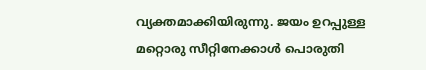വ്യക്തമാക്കിയിരുന്നു. ജയം ഉറപ്പുള്ള മറ്റൊരു സീറ്റിനേക്കാള്‍ പൊരുതി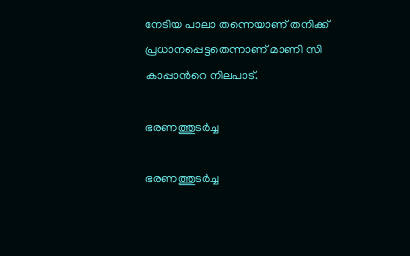നേടിയ പാലാ തന്നെയാണ് തനിക്ക് പ്രധാനപ്പെട്ടതെന്നാണ് മാണി സി കാപ്പാന്‍റെ നിലപാട്.

ഭരണത്തുടര്‍ച്ച

ഭരണത്തുടര്‍ച്ച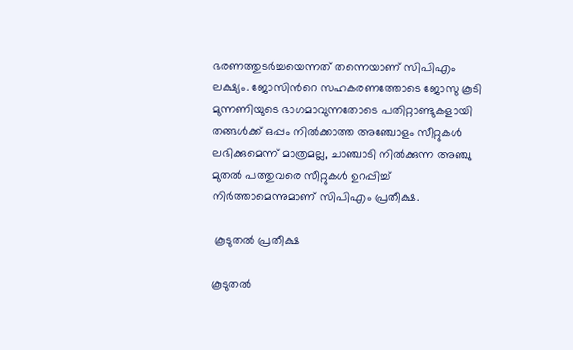ഭരണത്തുടര്‍ച്ചയെന്നത് തന്നെയാണ് സിപിഎം ലക്ഷ്യം. ജോസിന്‍റെ സഹകരണത്തോടെ ജോസു കൂടി മുന്നണിയുടെ ഭാഗമാവുന്നതോടെ പതിറ്റാണ്ടുകളായി തങ്ങള്‍ക്ക് ഒപ്പം നില്‍ക്കാത്ത അഞ്ചോളം സീറ്റുകള്‍ ലഭിക്കുമെന്ന് മാത്രമല്ല, ചാഞ്ചാടി നില്‍ക്കുന്ന അഞ്ചു മുതല്‍ പത്തുവരെ സീറ്റുകള്‍ ഉറപ്പിച്ച് നിര്‍ത്താമെന്നുമാണ് സിപിഎം പ്രതീക്ഷ.

 കൂടുതല്‍ പ്രതീക്ഷ

കൂടുതല്‍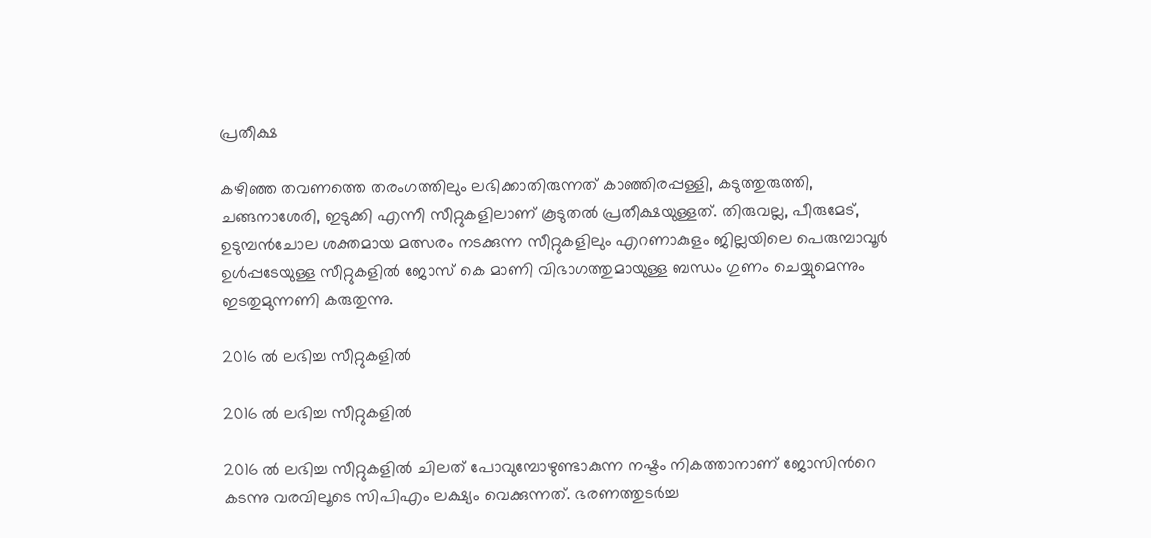പ്രതീക്ഷ

കഴിഞ്ഞ തവണത്തെ തരംഗത്തിലും ലഭിക്കാതിരുന്നത് കാഞ്ഞിരപ്പള്ളി, കടുത്തുരുത്തി, ചങ്ങനാശേരി, ഇടുക്കി എന്നീ സീറ്റുകളിലാണ് കൂടുതല്‍ പ്രതീക്ഷയുള്ളത്. തിരുവല്ല, പീരുമേട്, ഉടുമ്പന്‍ചോല ശക്തമായ മത്സരം നടക്കുന്ന സീറ്റുകളിലും എറണാകുളം ജില്ലയിലെ പെരുമ്പാവൂര്‍ ഉള്‍പ്പടേയുള്ള സീറ്റുകളില്‍ ജോസ് കെ മാണി വിഭാഗത്തുമായുള്ള ബന്ധം ഗുണം ചെയ്യുമെന്നും ഇടതുമുന്നണി കരുതുന്നു.

2016 ല്‍ ലഭിച്ച സീറ്റുകളില്‍

2016 ല്‍ ലഭിച്ച സീറ്റുകളില്‍

2016 ല്‍ ലഭിച്ച സീറ്റുകളില്‍ ചിലത് പോവുമ്പോഴുണ്ടാകുന്ന നഷ്ടം നികത്താനാണ് ജോസിന്‍റെ കടന്നു വരവിലൂടെ സിപിഎം ലക്ഷ്യം വെക്കുന്നത്. ഭരണത്തുടര്‍ച്ച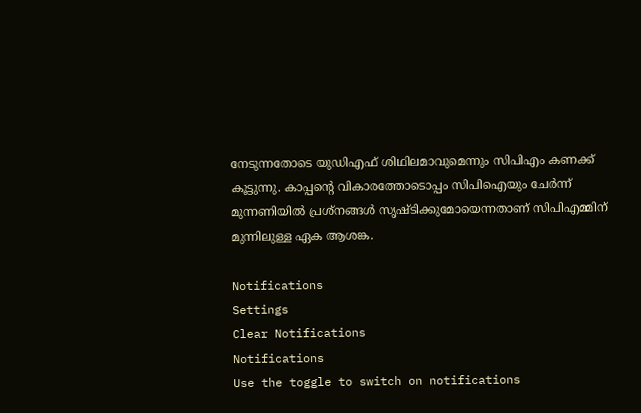നേടുന്നതോടെ യുഡിഎഫ് ശിഥിലമാവുമെന്നും സിപിഎം കണക്ക് കൂട്ടുന്നു. കാപ്പന്‍റെ വികാരത്തോടൊപ്പം സിപിഐയും ചേര്‍ന്ന് മുന്നണിയില്‍ പ്രശ്നങ്ങള്‍ സൃഷ്ടിക്കുമോയെന്നതാണ് സിപിഎമ്മിന് മുന്നിലുള്ള ഏക ആശങ്ക.

Notifications
Settings
Clear Notifications
Notifications
Use the toggle to switch on notifications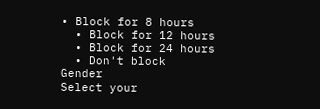• Block for 8 hours
  • Block for 12 hours
  • Block for 24 hours
  • Don't block
Gender
Select your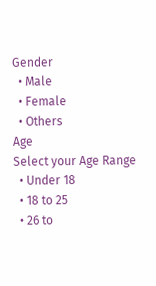Gender
  • Male
  • Female
  • Others
Age
Select your Age Range
  • Under 18
  • 18 to 25
  • 26 to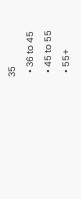35
  • 36 to 45
  • 45 to 55
  • 55+